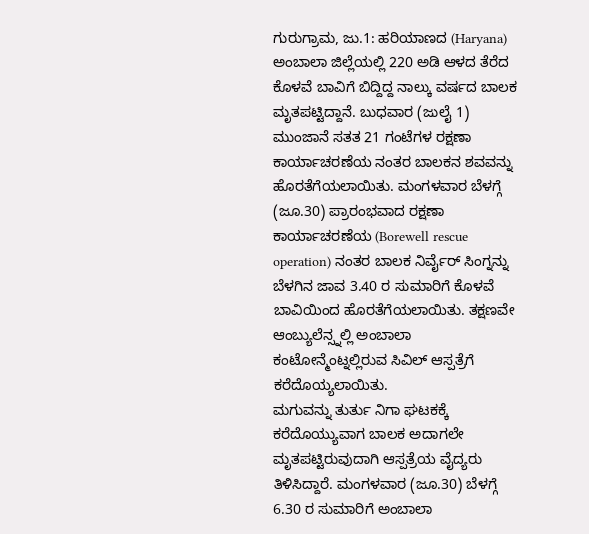ಗುರುಗ್ರಾಮ, ಜು.1: ಹರಿಯಾಣದ (Haryana) ಅಂಬಾಲಾ ಜಿಲ್ಲೆಯಲ್ಲಿ 220 ಅಡಿ ಆಳದ ತೆರೆದ ಕೊಳವೆ ಬಾವಿಗೆ ಬಿದ್ದಿದ್ದ ನಾಲ್ಕು ವರ್ಷದ ಬಾಲಕ ಮೃತಪಟ್ಟಿದ್ದಾನೆ. ಬುಧವಾರ (ಜುಲೈ 1) ಮುಂಜಾನೆ ಸತತ 21 ಗಂಟೆಗಳ ರಕ್ಷಣಾ ಕಾರ್ಯಾಚರಣೆಯ ನಂತರ ಬಾಲಕನ ಶವವನ್ನು ಹೊರತೆಗೆಯಲಾಯಿತು. ಮಂಗಳವಾರ ಬೆಳಗ್ಗೆ (ಜೂ.30) ಪ್ರಾರಂಭವಾದ ರಕ್ಷಣಾ ಕಾರ್ಯಾಚರಣೆಯ (Borewell rescue operation) ನಂತರ ಬಾಲಕ ನಿರ್ವೈರ್ ಸಿಂಗ್ನನ್ನು ಬೆಳಗಿನ ಜಾವ 3.40 ರ ಸುಮಾರಿಗೆ ಕೊಳವೆ ಬಾವಿಯಿಂದ ಹೊರತೆಗೆಯಲಾಯಿತು. ತಕ್ಷಣವೇ ಆಂಬ್ಯುಲೆನ್ಸ್ನಲ್ಲಿ ಅಂಬಾಲಾ ಕಂಟೋನ್ಮೆಂಟ್ನಲ್ಲಿರುವ ಸಿವಿಲ್ ಆಸ್ಪತ್ರೆಗೆ ಕರೆದೊಯ್ಯಲಾಯಿತು.
ಮಗುವನ್ನು ತುರ್ತು ನಿಗಾ ಘಟಕಕ್ಕೆ ಕರೆದೊಯ್ಯುವಾಗ ಬಾಲಕ ಅದಾಗಲೇ ಮೃತಪಟ್ಟಿರುವುದಾಗಿ ಆಸ್ಪತ್ರೆಯ ವೈದ್ಯರು ತಿಳಿಸಿದ್ದಾರೆ. ಮಂಗಳವಾರ (ಜೂ.30) ಬೆಳಗ್ಗೆ 6.30 ರ ಸುಮಾರಿಗೆ ಅಂಬಾಲಾ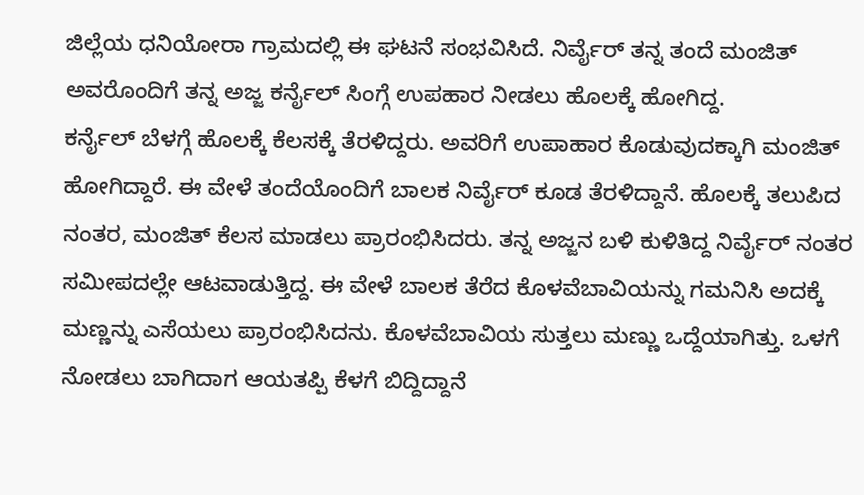ಜಿಲ್ಲೆಯ ಧನಿಯೋರಾ ಗ್ರಾಮದಲ್ಲಿ ಈ ಘಟನೆ ಸಂಭವಿಸಿದೆ. ನಿರ್ವೈರ್ ತನ್ನ ತಂದೆ ಮಂಜಿತ್ ಅವರೊಂದಿಗೆ ತನ್ನ ಅಜ್ಜ ಕರ್ನೈಲ್ ಸಿಂಗ್ಗೆ ಉಪಹಾರ ನೀಡಲು ಹೊಲಕ್ಕೆ ಹೋಗಿದ್ದ.
ಕರ್ನೈಲ್ ಬೆಳಗ್ಗೆ ಹೊಲಕ್ಕೆ ಕೆಲಸಕ್ಕೆ ತೆರಳಿದ್ದರು. ಅವರಿಗೆ ಉಪಾಹಾರ ಕೊಡುವುದಕ್ಕಾಗಿ ಮಂಜಿತ್ ಹೋಗಿದ್ದಾರೆ. ಈ ವೇಳೆ ತಂದೆಯೊಂದಿಗೆ ಬಾಲಕ ನಿರ್ವೈರ್ ಕೂಡ ತೆರಳಿದ್ದಾನೆ. ಹೊಲಕ್ಕೆ ತಲುಪಿದ ನಂತರ, ಮಂಜಿತ್ ಕೆಲಸ ಮಾಡಲು ಪ್ರಾರಂಭಿಸಿದರು. ತನ್ನ ಅಜ್ಜನ ಬಳಿ ಕುಳಿತಿದ್ದ ನಿರ್ವೈರ್ ನಂತರ ಸಮೀಪದಲ್ಲೇ ಆಟವಾಡುತ್ತಿದ್ದ. ಈ ವೇಳೆ ಬಾಲಕ ತೆರೆದ ಕೊಳವೆಬಾವಿಯನ್ನು ಗಮನಿಸಿ ಅದಕ್ಕೆ ಮಣ್ಣನ್ನು ಎಸೆಯಲು ಪ್ರಾರಂಭಿಸಿದನು. ಕೊಳವೆಬಾವಿಯ ಸುತ್ತಲು ಮಣ್ಣು ಒದ್ದೆಯಾಗಿತ್ತು. ಒಳಗೆ ನೋಡಲು ಬಾಗಿದಾಗ ಆಯತಪ್ಪಿ ಕೆಳಗೆ ಬಿದ್ದಿದ್ದಾನೆ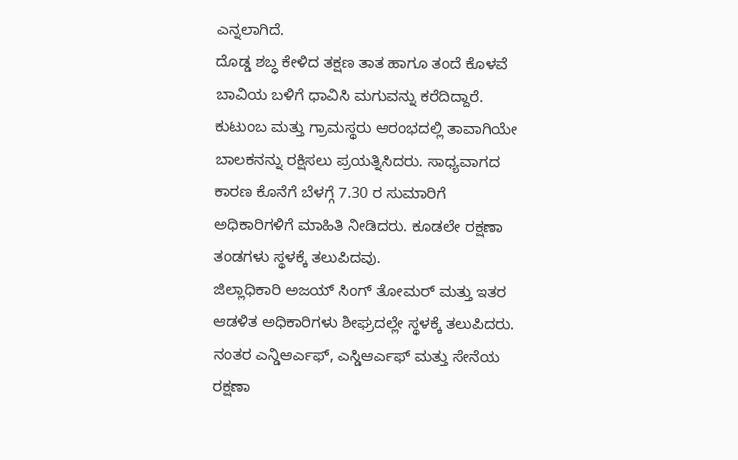ಎನ್ನಲಾಗಿದೆ.
ದೊಡ್ಡ ಶಬ್ಧ ಕೇಳಿದ ತಕ್ಷಣ ತಾತ ಹಾಗೂ ತಂದೆ ಕೊಳವೆ ಬಾವಿಯ ಬಳಿಗೆ ಧಾವಿಸಿ ಮಗುವನ್ನು ಕರೆದಿದ್ದಾರೆ. ಕುಟುಂಬ ಮತ್ತು ಗ್ರಾಮಸ್ಥರು ಆರಂಭದಲ್ಲಿ ತಾವಾಗಿಯೇ ಬಾಲಕನನ್ನು ರಕ್ಷಿಸಲು ಪ್ರಯತ್ನಿಸಿದರು. ಸಾಧ್ಯವಾಗದ ಕಾರಣ ಕೊನೆಗೆ ಬೆಳಗ್ಗೆ 7.30 ರ ಸುಮಾರಿಗೆ ಅಧಿಕಾರಿಗಳಿಗೆ ಮಾಹಿತಿ ನೀಡಿದರು. ಕೂಡಲೇ ರಕ್ಷಣಾ ತಂಡಗಳು ಸ್ಥಳಕ್ಕೆ ತಲುಪಿದವು.
ಜಿಲ್ಲಾಧಿಕಾರಿ ಅಜಯ್ ಸಿಂಗ್ ತೋಮರ್ ಮತ್ತು ಇತರ ಆಡಳಿತ ಅಧಿಕಾರಿಗಳು ಶೀಘ್ರದಲ್ಲೇ ಸ್ಥಳಕ್ಕೆ ತಲುಪಿದರು. ನಂತರ ಎನ್ಡಿಆರ್ಎಫ್, ಎಸ್ಡಿಆರ್ಎಫ್ ಮತ್ತು ಸೇನೆಯ ರಕ್ಷಣಾ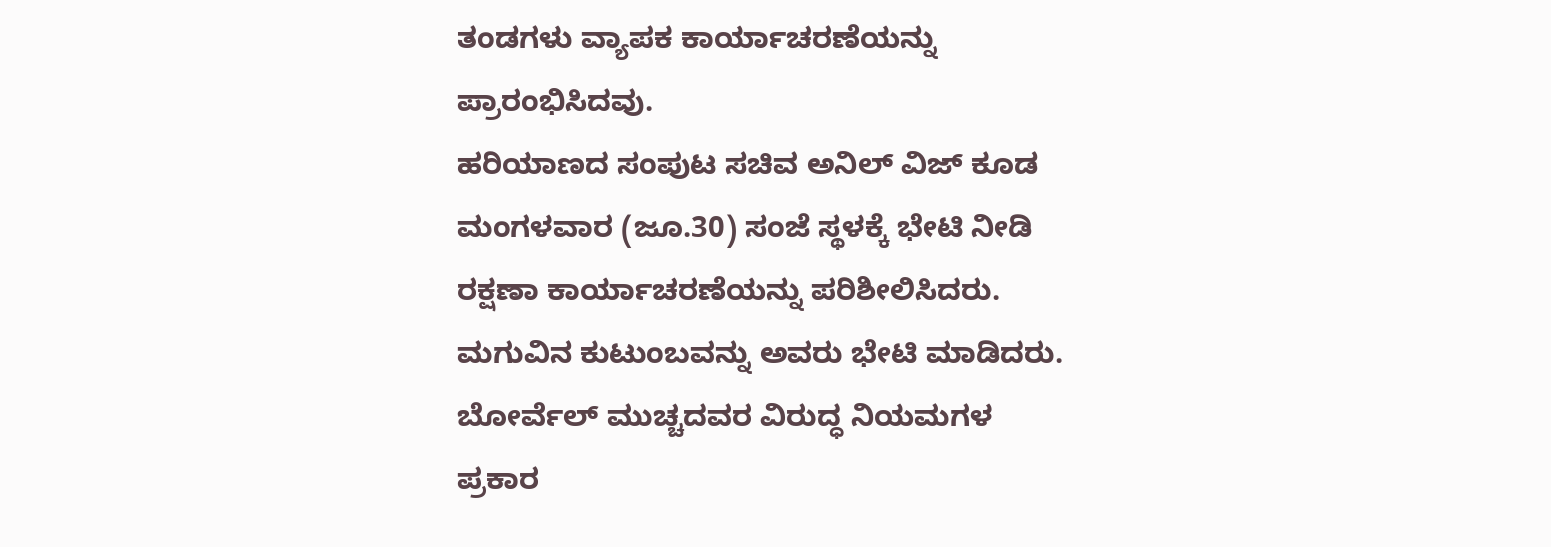ತಂಡಗಳು ವ್ಯಾಪಕ ಕಾರ್ಯಾಚರಣೆಯನ್ನು ಪ್ರಾರಂಭಿಸಿದವು.
ಹರಿಯಾಣದ ಸಂಪುಟ ಸಚಿವ ಅನಿಲ್ ವಿಜ್ ಕೂಡ ಮಂಗಳವಾರ (ಜೂ.30) ಸಂಜೆ ಸ್ಥಳಕ್ಕೆ ಭೇಟಿ ನೀಡಿ ರಕ್ಷಣಾ ಕಾರ್ಯಾಚರಣೆಯನ್ನು ಪರಿಶೀಲಿಸಿದರು. ಮಗುವಿನ ಕುಟುಂಬವನ್ನು ಅವರು ಭೇಟಿ ಮಾಡಿದರು. ಬೋರ್ವೆಲ್ ಮುಚ್ಚದವರ ವಿರುದ್ಧ ನಿಯಮಗಳ ಪ್ರಕಾರ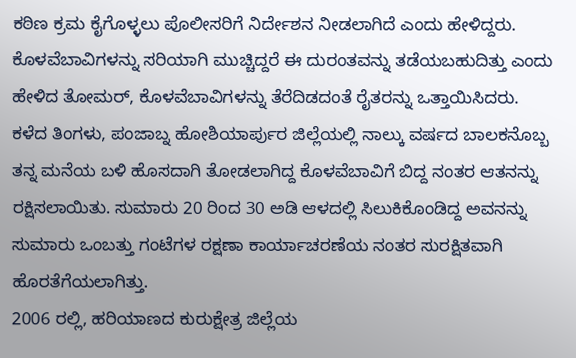ಕಠಿಣ ಕ್ರಮ ಕೈಗೊಳ್ಳಲು ಪೊಲೀಸರಿಗೆ ನಿರ್ದೇಶನ ನೀಡಲಾಗಿದೆ ಎಂದು ಹೇಳಿದ್ದರು.
ಕೊಳವೆಬಾವಿಗಳನ್ನು ಸರಿಯಾಗಿ ಮುಚ್ಚಿದ್ದರೆ ಈ ದುರಂತವನ್ನು ತಡೆಯಬಹುದಿತ್ತು ಎಂದು ಹೇಳಿದ ತೋಮರ್, ಕೊಳವೆಬಾವಿಗಳನ್ನು ತೆರೆದಿಡದಂತೆ ರೈತರನ್ನು ಒತ್ತಾಯಿಸಿದರು.
ಕಳೆದ ತಿಂಗಳು, ಪಂಜಾಬ್ನ ಹೋಶಿಯಾರ್ಪುರ ಜಿಲ್ಲೆಯಲ್ಲಿ ನಾಲ್ಕು ವರ್ಷದ ಬಾಲಕನೊಬ್ಬ ತನ್ನ ಮನೆಯ ಬಳಿ ಹೊಸದಾಗಿ ತೋಡಲಾಗಿದ್ದ ಕೊಳವೆಬಾವಿಗೆ ಬಿದ್ದ ನಂತರ ಆತನನ್ನು ರಕ್ಷಿಸಲಾಯಿತು. ಸುಮಾರು 20 ರಿಂದ 30 ಅಡಿ ಆಳದಲ್ಲಿ ಸಿಲುಕಿಕೊಂಡಿದ್ದ ಅವನನ್ನು ಸುಮಾರು ಒಂಬತ್ತು ಗಂಟೆಗಳ ರಕ್ಷಣಾ ಕಾರ್ಯಾಚರಣೆಯ ನಂತರ ಸುರಕ್ಷಿತವಾಗಿ ಹೊರತೆಗೆಯಲಾಗಿತ್ತು.
2006 ರಲ್ಲಿ, ಹರಿಯಾಣದ ಕುರುಕ್ಷೇತ್ರ ಜಿಲ್ಲೆಯ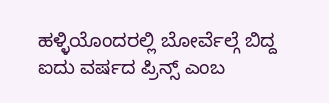ಹಳ್ಳಿಯೊಂದರಲ್ಲಿ ಬೋರ್ವೆಲ್ಗೆ ಬಿದ್ದ ಐದು ವರ್ಷದ ಪ್ರಿನ್ಸ್ ಎಂಬ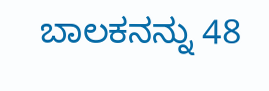ಬಾಲಕನನ್ನು 48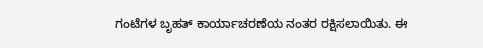ಗಂಟೆಗಳ ಬೃಹತ್ ಕಾರ್ಯಾಚರಣೆಯ ನಂತರ ರಕ್ಷಿಸಲಾಯಿತು. ಈ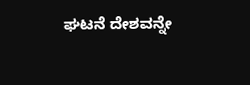ಘಟನೆ ದೇಶವನ್ನೇ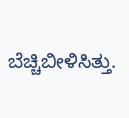ಬೆಚ್ಚಿಬೀಳಿಸಿತ್ತು.